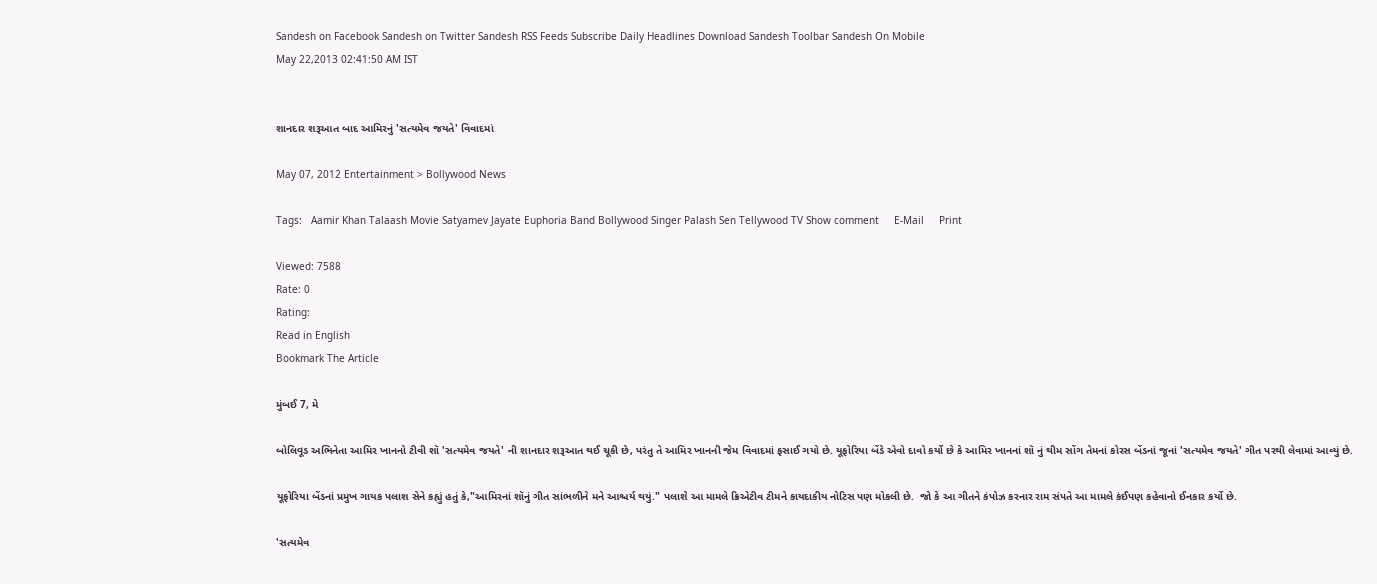Sandesh on Facebook Sandesh on Twitter Sandesh RSS Feeds Subscribe Daily Headlines Download Sandesh Toolbar Sandesh On Mobile
May 22,2013 02:41:50 AM IST


શાનદાર શરૂઆત બાદ આમિરનું 'સત્યમેવ જયતે' વિવાદમાં

May 07, 2012 Entertainment > Bollywood News

Tags:   Aamir Khan Talaash Movie Satyamev Jayate Euphoria Band Bollywood Singer Palash Sen Tellywood TV Show comment     E-Mail     Print

Viewed: 7588
Rate: 0
Rating:
Read in English
Bookmark The Article

મુંબઈ 7, મે

બોલિવૂડ અભિનેતા આમિર ખાનનો ટીવી શૉ 'સત્યમેવ જયતે' ની શાનદાર શરૂઆત થઈ ચૂકી છે, પરંતુ તે આમિર ખાનની જેમ વિવાદમાં ફસાઈ ગયો છે. યૂફોરિયા બેંડે એવો દાવો કર્યો છે કે આમિર ખાનનાં શૉ નું થીમ સોંગ તેમનાં કોરસ બેંડનાં જૂનાં 'સત્યમેવ જયતે' ગીત પરથી લેવામાં આવ્યું છે.

યૂફોરિયા બેંડનાં પ્રમુખ ગાયક પલાશ સેને કહ્યું હતું કે,"આમિરનાં શૉનું ગીત સાંભળીને મને આશ્ચર્ય થયું." પલાશે આ મામલે ક્રિએટીવ ટીમને કાયદાકીય નોટિસ પણ મોકલી છે.  જો કે આ ગીતને કંપોઝ કરનાર રામ સંપતે આ મામલે કંઈપણ કહેવાનો ઈનકાર કર્યો છે.

'સત્યમેવ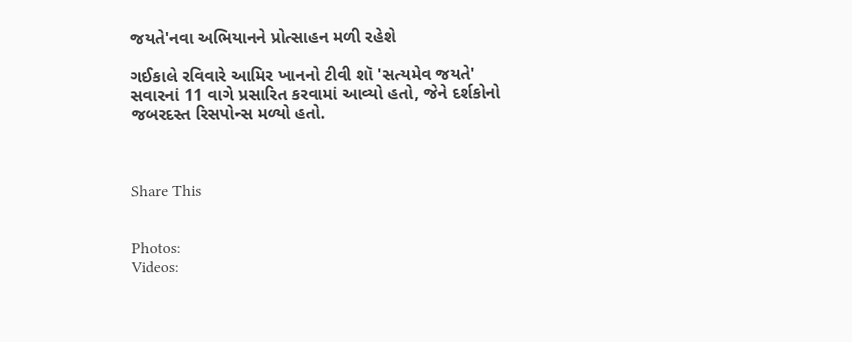જયતે'નવા અભિયાનને પ્રોત્સાહન મળી રહેશે

ગઈકાલે રવિવારે આમિર ખાનનો ટીવી શૉ 'સત્યમેવ જયતે' સવારનાં 11 વાગે પ્રસારિત કરવામાં આવ્યો હતો, જેને દર્શકોનો જબરદસ્ત રિસપોન્સ મળ્યો હતો.



Share This


Photos:
Videos: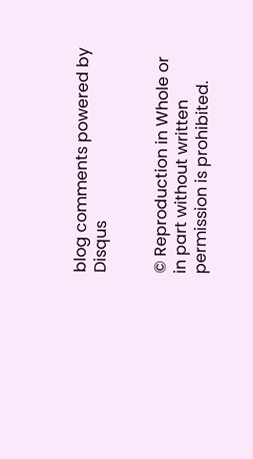blog comments powered by Disqus


© Reproduction in Whole or in part without written permission is prohibited.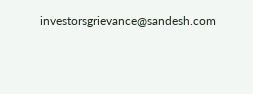investorsgrievance@sandesh.com